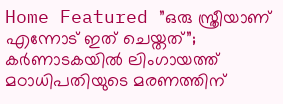Home Featured ”ഒരു സ്ത്രീയാണ് എന്നോട് ഇത് ചെയ്തത്”; കര്‍ണാടകയില്‍ ലിംഗായത്ത് മഠാധിപതിയുടെ മരണത്തിന്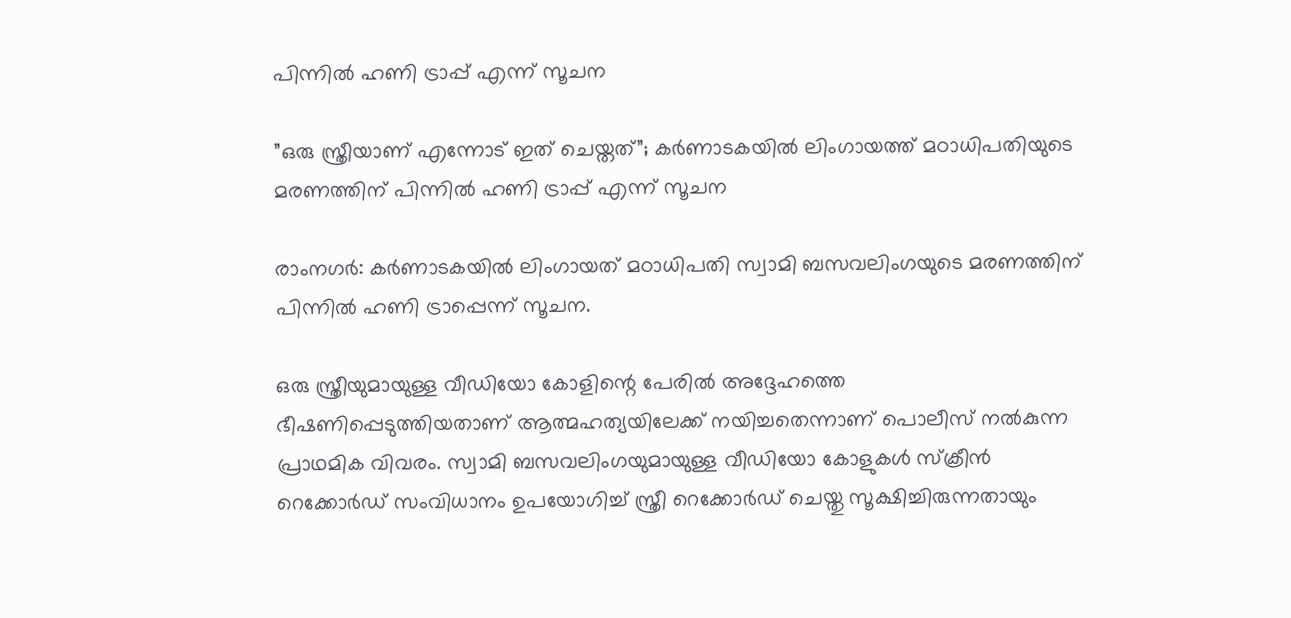പിന്നില്‍ ഹണി ട്രാപ്പ് എന്ന് സൂചന

”ഒരു സ്ത്രീയാണ് എന്നോട് ഇത് ചെയ്തത്”; കര്‍ണാടകയില്‍ ലിംഗായത്ത് മഠാധിപതിയുടെ മരണത്തിന് പിന്നില്‍ ഹണി ട്രാപ്പ് എന്ന് സൂചന

രാംനഗര്‍: കര്‍ണാടകയില്‍ ലിംഗായത് മഠാധിപതി സ്വാമി ബസവലിംഗയുടെ മരണത്തിന് പിന്നില്‍ ഹണി ട്രാപ്പെന്ന് സൂചന.

ഒരു സ്ത്രീയുമായുള്ള വീഡിയോ കോളിന്റെ പേരില്‍ അദ്ദേഹത്തെ ഭീഷണിപ്പെടുത്തിയതാണ് ആത്മഹത്യയിലേക്ക് നയിച്ചതെന്നാണ് പൊലീസ് നല്‍കുന്ന പ്രാഥമിക വിവരം. സ്വാമി ബസവലിംഗയുമായുള്ള വീഡിയോ കോളുകള്‍ സ്‌ക്രീന്‍ റെക്കോര്‍ഡ് സംവിധാനം ഉപയോഗിച്ച്‌ സ്ത്രീ റെക്കോര്‍ഡ് ചെയ്തു സൂക്ഷിച്ചിരുന്നതായും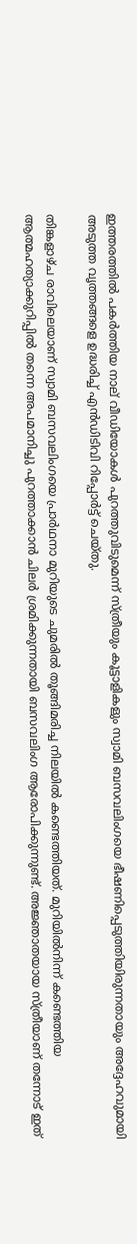ഇത്തരത്തില്‍ പകര്‍ത്തിയ നാല് വീഡിയോകള്‍ പുറത്തുവിടുമെന്ന് സ്ത്രീയും കൂട്ടാളികളും സ്വാമി ബസവലിംഗയെ ഭീഷണിപ്പെടുത്തിയിരുന്നതായും അദ്ദേഹവുമായി അടുത്ത വൃത്തങ്ങളെ ഉദ്ധരിച്ച്‌ എന്‍ഡിടിവി റിപ്പോര്‍ട്ട് ചെയ്തു.

തിങ്കളാഴ്ച രാവിലെയാണ് സ്വാമി ബസവലിംഗയെ പ്രാര്‍ഥനാ മുറിയുടെ ചുമരില്‍ തൂങ്ങിമരിച്ച നിലയില്‍ കണ്ടെത്തിയത്. മുറിയില്‍നിന്ന് കണ്ടെത്തിയ ആത്മഹത്യാക്കുറിപ്പില്‍ തന്നെ അപമാനിച്ചു പുറത്താക്കാന്‍ ചിലര്‍ ശ്രമിക്കുന്നതായി ബസവലിംഗ ആരോപിക്കുന്നുണ്ട്. അജ്ഞാതയായ സ്ത്രീയാണ് തന്നോട് ഇത്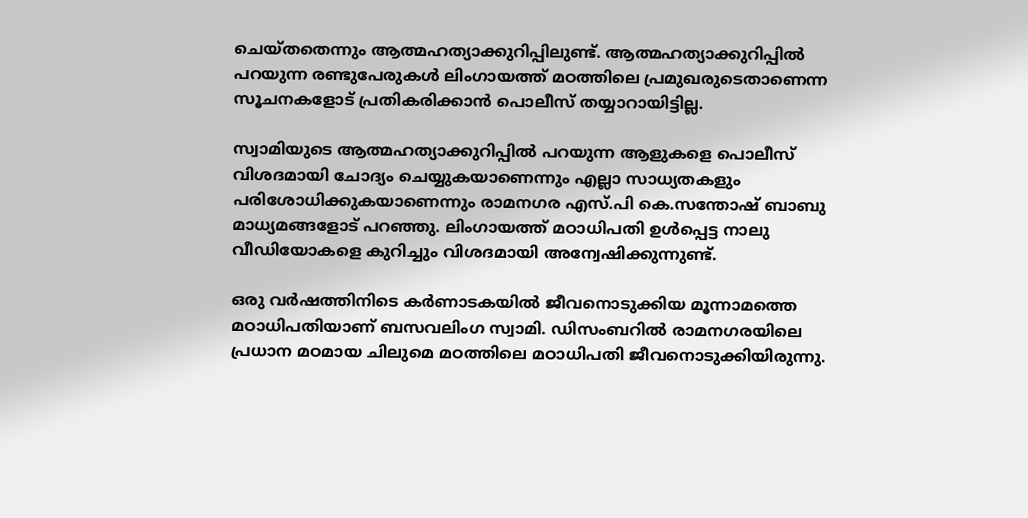ചെയ്തതെന്നും ആത്മഹത്യാക്കുറിപ്പിലുണ്ട്. ആത്മഹത്യാക്കുറിപ്പില്‍ പറയുന്ന രണ്ടുപേരുകള്‍ ലിംഗായത്ത് മഠത്തിലെ പ്രമുഖരുടെതാണെന്ന സൂചനകളോട് പ്രതികരിക്കാന്‍ പൊലീസ് തയ്യാറായിട്ടില്ല.

സ്വാമിയുടെ ആത്മഹത്യാക്കുറിപ്പില്‍ പറയുന്ന ആളുകളെ പൊലീസ് വിശദമായി ചോദ്യം ചെയ്യുകയാണെന്നും എല്ലാ സാധ്യതകളും പരിശോധിക്കുകയാണെന്നും രാമനഗര എസ്.പി കെ.സന്തോഷ് ബാബു മാധ്യമങ്ങളോട് പറഞ്ഞു. ലിംഗായത്ത് മഠാധിപതി ഉള്‍പ്പെട്ട നാലു വീഡിയോകളെ കുറിച്ചും വിശദമായി അന്വേഷിക്കുന്നുണ്ട്.

ഒരു വര്‍ഷത്തിനിടെ കര്‍ണാടകയില്‍ ജീവനൊടുക്കിയ മൂന്നാമത്തെ മഠാധിപതിയാണ് ബസവലിംഗ സ്വാമി. ഡിസംബറില്‍ രാമനഗരയിലെ പ്രധാന മഠമായ ചിലുമെ മഠത്തിലെ മഠാധിപതി ജീവനൊടുക്കിയിരുന്നു.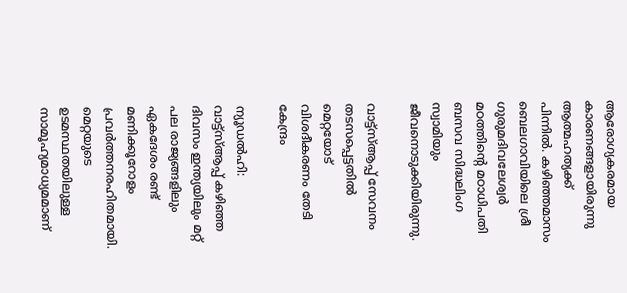ആരോഗ്യകരമായ കാരണങ്ങളായിരുന്നു ആത്മഹത്യക്ക് പിന്നില്‍. കഴിഞ്ഞമാസം ബെലഗാവിയിലെ ശ്രീ ഗുരുമദിവലേശ്വര്‍ മഠത്തിന്റെ മഠാധിപതി ബസവ സിദ്ധലിംഗ സ്വാമിയും ജീവനൊടുക്കിയിരുന്നു.

വാട്ട്സ്‌ആപ്പ് സേവനം തടസപ്പെട്ടതില്‍ മെറ്റയോട് വിശദീകരണം തേടി കേന്ദ്രം

ന്യൂഡല്‍ഹി: വാട്ട്സ്‌ആപ്പ് കഴിഞ്ഞ ദിവസം ഇന്ത്യയിലും മറ്റ് പല രാജ്യങ്ങളിലും ഏകദേശം രണ്ട് മണിക്കൂറോളം പ്രവര്‍ത്തനരഹിതമായി. മെറ്റയുടെ ഉടമസ്ഥതയിലുള്ള സാമൂഹ്യമാധ്യമമാണ്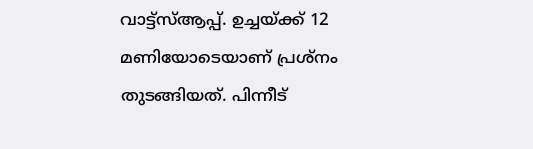വാട്ട്സ്‌ആപ്പ്. ഉച്ചയ്ക്ക് 12 മണിയോടെയാണ് പ്രശ്നം തുടങ്ങിയത്. പിന്നീട്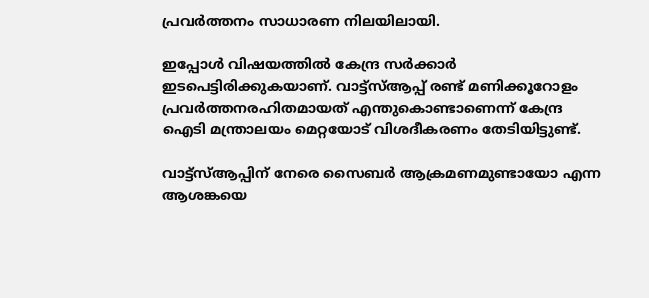പ്രവര്‍ത്തനം സാധാരണ നിലയിലായി.

ഇപ്പോള്‍ വിഷയത്തില്‍ കേന്ദ്ര സര്‍ക്കാര്‍ ഇടപെട്ടിരിക്കുകയാണ്. വാട്ട്സ്‌ആപ്പ് രണ്ട് മണിക്കൂറോളം പ്രവര്‍ത്തനരഹിതമായത് എന്തുകൊണ്ടാണെന്ന് കേന്ദ്ര ഐടി മന്ത്രാലയം മെറ്റയോട് വിശദീകരണം തേടിയിട്ടുണ്ട്.

വാട്ട്സ്‌ആപ്പിന് നേരെ സൈബര്‍ ആക്രമണമുണ്ടായോ എന്ന ആശങ്കയെ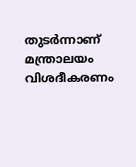തുടര്‍ന്നാണ് മന്ത്രാലയം വിശദീകരണം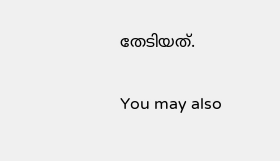തേടിയത്.

You may also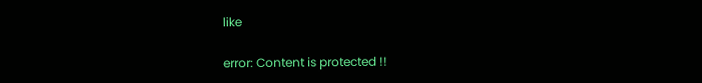like

error: Content is protected !!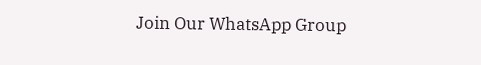Join Our WhatsApp Group